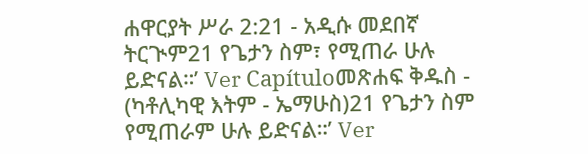ሐዋርያት ሥራ 2:21 - አዲሱ መደበኛ ትርጒም21 የጌታን ስም፣ የሚጠራ ሁሉ ይድናል።’ Ver Capítuloመጽሐፍ ቅዱስ - (ካቶሊካዊ እትም - ኤማሁስ)21 የጌታን ስም የሚጠራም ሁሉ ይድናል።’ Ver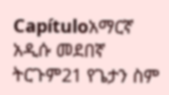Capítuloአማርኛ አዲሱ መደበኛ ትርጉም21 የጌታን ስም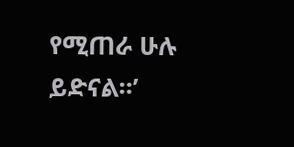የሚጠራ ሁሉ ይድናል።’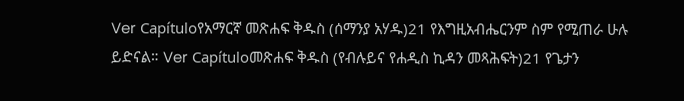Ver Capítuloየአማርኛ መጽሐፍ ቅዱስ (ሰማንያ አሃዱ)21 የእግዚአብሔርንም ስም የሚጠራ ሁሉ ይድናል። Ver Capítuloመጽሐፍ ቅዱስ (የብሉይና የሐዲስ ኪዳን መጻሕፍት)21 የጌታን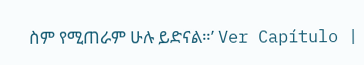ስም የሚጠራም ሁሉ ይድናል።’ Ver Capítulo |